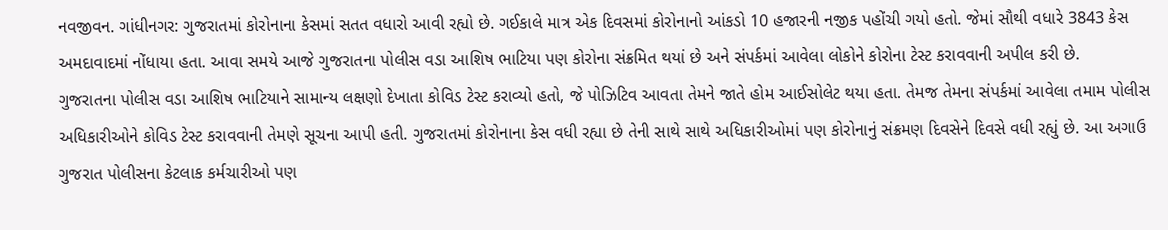નવજીવન. ગાંધીનગર: ગુજરાતમાં કોરોનાના કેસમાં સતત વધારો આવી રહ્યો છે. ગઈકાલે માત્ર એક દિવસમાં કોરોનાનો આંકડો 10 હજારની નજીક પહોંચી ગયો હતો. જેમાં સૌથી વધારે 3843 કેસ અમદાવાદમાં નોંધાયા હતા. આવા સમયે આજે ગુજરાતના પોલીસ વડા આશિષ ભાટિયા પણ કોરોના સંક્રમિત થયાં છે અને સંપર્કમાં આવેલા લોકોને કોરોના ટેસ્ટ કરાવવાની અપીલ કરી છે.
ગુજરાતના પોલીસ વડા આશિષ ભાટિયાને સામાન્ય લક્ષણો દેખાતા કોવિડ ટેસ્ટ કરાવ્યો હતો, જે પોઝિટિવ આવતા તેમને જાતે હોમ આઈસોલેટ થયા હતા. તેમજ તેમના સંપર્કમાં આવેલા તમામ પોલીસ અધિકારીઓને કોવિડ ટેસ્ટ કરાવવાની તેમણે સૂચના આપી હતી. ગુજરાતમાં કોરોનાના કેસ વધી રહ્યા છે તેની સાથે સાથે અધિકારીઓમાં પણ કોરોનાનું સંક્રમણ દિવસેને દિવસે વધી રહ્યું છે. આ અગાઉ ગુજરાત પોલીસના કેટલાક કર્મચારીઓ પણ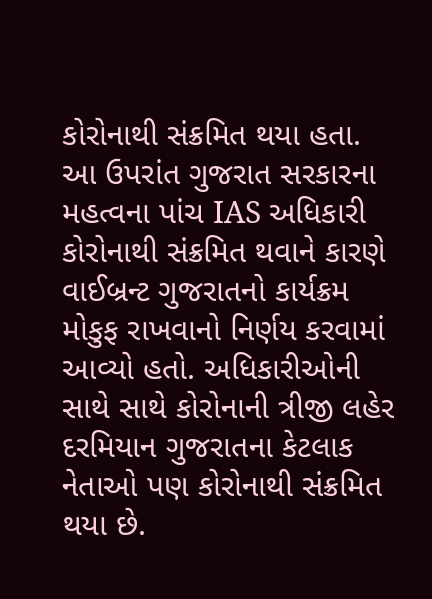કોરોનાથી સંક્રમિત થયા હતા.
આ ઉપરાંત ગુજરાત સરકારના મહત્વના પાંચ IAS અધિકારી કોરોનાથી સંક્રમિત થવાને કારણે વાઈબ્રન્ટ ગુજરાતનો કાર્યક્રમ મોકુફ રાખવાનો નિર્ણય કરવામાં આવ્યો હતો. અધિકારીઓની સાથે સાથે કોરોનાની ત્રીજી લહેર દરમિયાન ગુજરાતના કેટલાક નેતાઓ પણ કોરોનાથી સંક્રમિત થયા છે.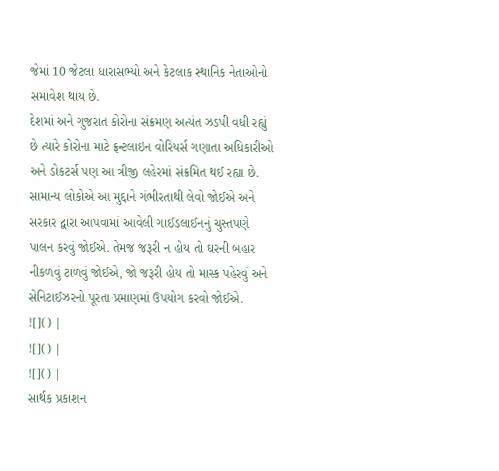જેમાં 10 જેટલા ધારાસભ્યો અને કેટલાક સ્થાનિક નેતાઓનો સમાવેશ થાય છે.
દેશમાં અને ગુજરાત કોરોના સંક્રમણ અત્યંત ઝડપી વધી રહ્યું છે ત્યારે કોરોના માટે ફ્રન્ટલાઇન વોરિયર્સ ગણાતા અધિકારીઓ અને ડોકટર્સ પણ આ ત્રીજી લહેરમાં સંક્રમિત થઈ રહ્યા છે. સામાન્ય લોકોએ આ મુદ્દાને ગંભીરતાથી લેવો જોઈએ અને સરકાર દ્વારા આપવામાં આવેલી ગાઈડલાઈનનું ચુસ્તપણે પાલન કરવું જોઈએ. તેમજ જરૂરી ન હોય તો ઘરની બહાર નીકળવું ટાળવું જોઈએ, જો જરૂરી હોય તો માસ્ક પહેરવું અને સેનિટાઈઝરનો પૂરતા પ્રમાણમાં ઉપયોગ કરવો જોઈએ.
![]() |
![]() |
![]() |
સાર્થક પ્રકાશન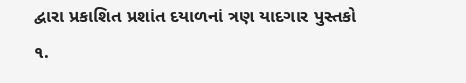દ્વારા પ્રકાશિત પ્રશાંત દયાળનાં ત્રણ યાદગાર પુસ્તકો
૧.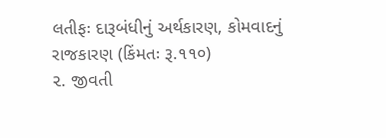લતીફઃ દારૂબંધીનું અર્થકારણ, કોમવાદનું રાજકારણ (કિંમતઃ રૂ.૧૧૦)
૨. જીવતી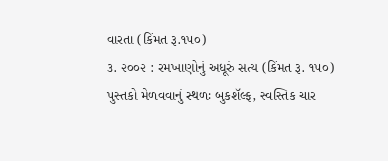વારતા (કિંમત રૂ.૧૫૦)
૩. ૨૦૦૨ : રમખાણોનું અધૂરું સત્ય (કિંમત રૂ. ૧૫૦)
પુસ્તકો મેળવવાનું સ્થળઃ બુકશૅલ્ફ, સ્વસ્તિક ચાર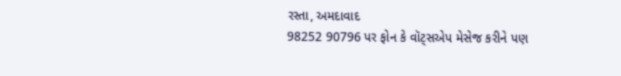રસ્તા, અમદાવાદ
98252 90796 પર ફોન કે વૉટ્સએપ મેસેજ કરીને પણ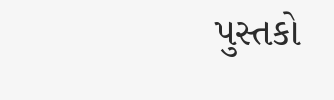પુસ્તકો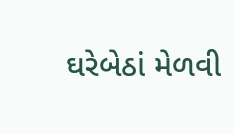ઘરેબેઠાં મેળવી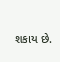શકાય છે.